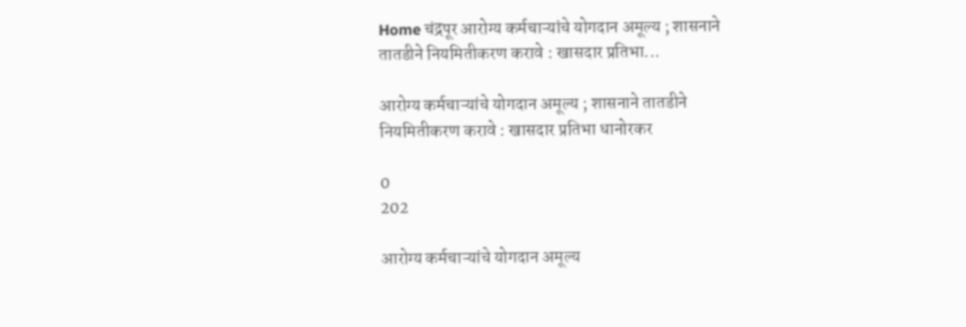Home चंद्रपूर आरोग्य कर्मचाऱ्यांचे योगदान अमूल्य ; शासनाने तातडीने नियमितीकरण करावे : खासदार प्रतिभा...

आरोग्य कर्मचाऱ्यांचे योगदान अमूल्य ; शासनाने तातडीने नियमितीकरण करावे : खासदार प्रतिभा धानोरकर

0
202

आरोग्य कर्मचाऱ्यांचे योगदान अमूल्य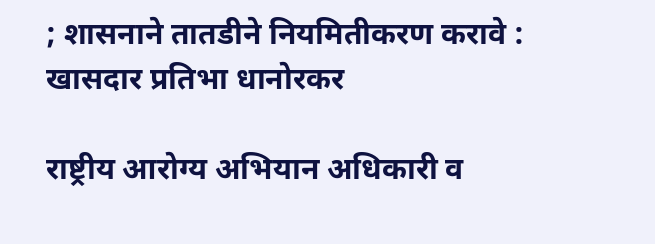; शासनाने तातडीने नियमितीकरण करावे : खासदार प्रतिभा धानोरकर

राष्ट्रीय आरोग्य अभियान अधिकारी व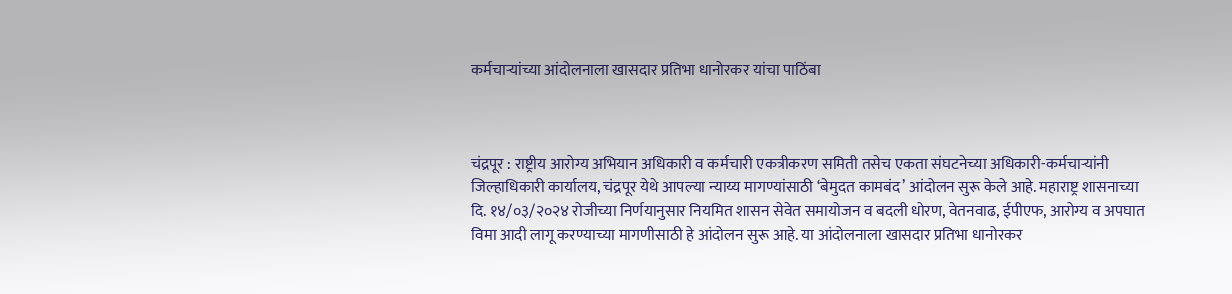कर्मचाऱ्यांच्या आंदोलनाला खासदार प्रतिभा धानोरकर यांचा पाठिंबा



चंद्रपूर : राष्ट्रीय आरोग्य अभियान अधिकारी व कर्मचारी एकत्रीकरण समिती तसेच एकता संघटनेच्या अधिकारी-कर्मचाऱ्यांनी जिल्हाधिकारी कार्यालय, चंद्रपूर येथे आपल्या न्याय्य मागण्यांसाठी ‘बेमुदत कामबंद’ आंदोलन सुरू केले आहे. महाराष्ट्र शासनाच्या दि. १४/०३/२०२४ रोजीच्या निर्णयानुसार नियमित शासन सेवेत समायोजन व बदली धोरण, वेतनवाढ, ईपीएफ, आरोग्य व अपघात विमा आदी लागू करण्याच्या मागणीसाठी हे आंदोलन सुरू आहे. या आंदोलनाला खासदार प्रतिभा धानोरकर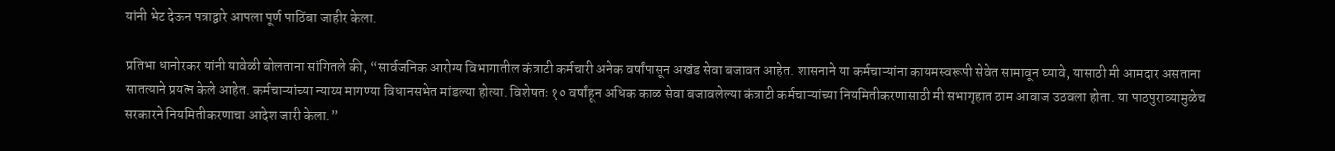यांनी भेट देऊन पत्राद्वारे आपला पूर्ण पाठिंबा जाहीर केला.

प्रतिभा धानोरकर यांनी यावेळी बोलताना सांगितले की, “सार्वजनिक आरोग्य विभागातील कंत्राटी कर्मचारी अनेक वर्षांपासून अखंड सेवा बजावत आहेत. शासनाने या कर्मचाऱ्यांना कायमस्वरूपी सेवेत सामावून घ्यावे, यासाठी मी आमदार असताना सातत्याने प्रयत्न केले आहेत. कर्मचाऱ्यांच्या न्याय्य मागण्या विधानसभेत मांडल्या होत्या. विशेषतः १० वर्षांहून अधिक काळ सेवा बजावलेल्या कंत्राटी कर्मचाऱ्यांच्या नियमितीकरणासाठी मी सभागृहात ठाम आवाज उठवला होता. या पाठपुराव्यामुळेच सरकारने नियमितीकरणाचा आदेश जारी केला.”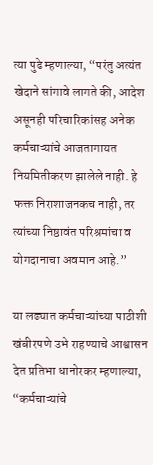त्या पुढे म्हणाल्या, “परंतु अत्यंत खेदाने सांगावे लागते की, आदेश असूनही परिचारिकांसह अनेक कर्मचाऱ्यांचे आजतागायत नियमितीकरण झालेले नाही. हे फक्त निराशाजनकच नाही, तर त्यांच्या निष्ठावंत परिश्रमांचा व योगदानाचा अवमान आहे.”

या लढ्यात कर्मचाऱ्यांच्या पाठीशी खंबीरपणे उभे राहण्याचे आश्वासन देत प्रतिभा धानोरकर म्हणाल्या, “कर्मचाऱ्यांचे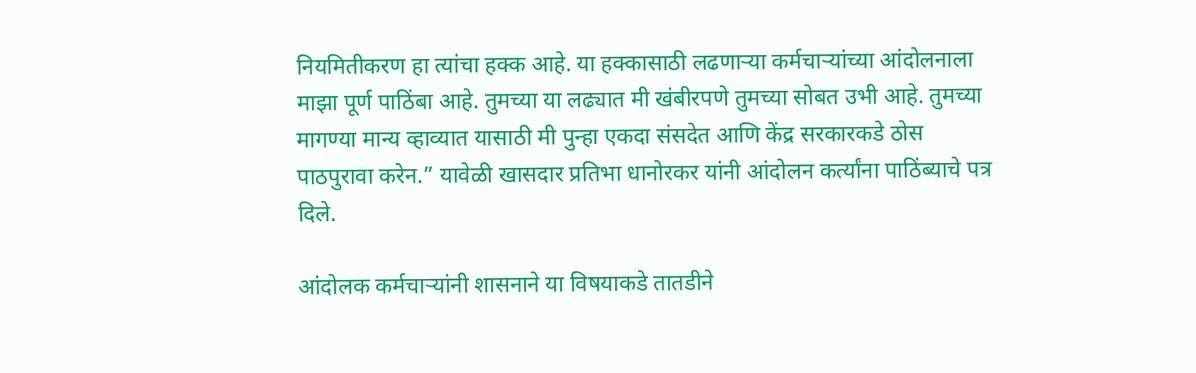नियमितीकरण हा त्यांचा हक्क आहे. या हक्कासाठी लढणाऱ्या कर्मचाऱ्यांच्या आंदोलनाला माझा पूर्ण पाठिंबा आहे. तुमच्या या लढ्यात मी खंबीरपणे तुमच्या सोबत उभी आहे. तुमच्या मागण्या मान्य व्हाव्यात यासाठी मी पुन्हा एकदा संसदेत आणि केंद्र सरकारकडे ठोस पाठपुरावा करेन.” यावेळी खासदार प्रतिभा धानोरकर यांनी आंदोलन कर्त्यांना पाठिंब्याचे पत्र दिले.

आंदोलक कर्मचाऱ्यांनी शासनाने या विषयाकडे तातडीने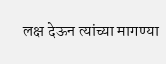लक्ष देऊन त्यांच्या मागण्या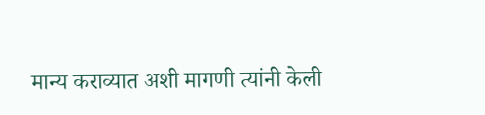मान्य कराव्यात अशी मागणी त्यांनी केली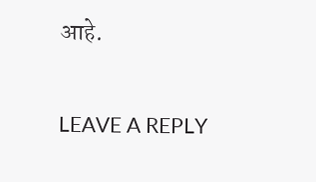आहे.

LEAVE A REPLY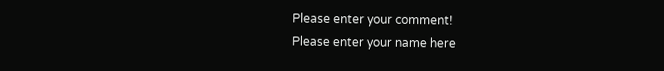Please enter your comment!
Please enter your name here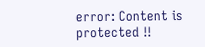error: Content is protected !!